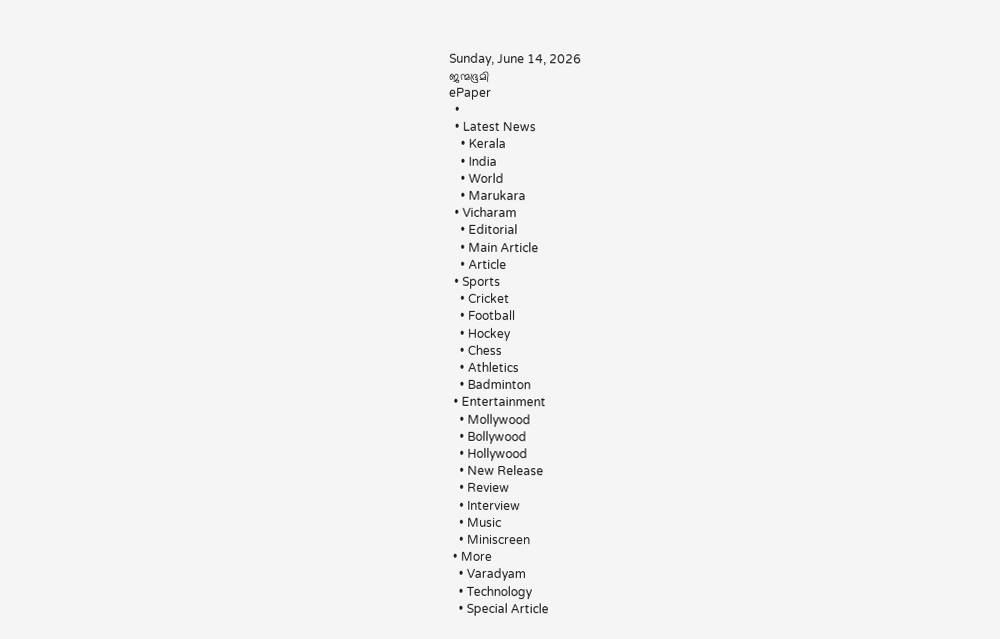Sunday, June 14, 2026
ജന്മഭൂമി
ePaper
  •
  • Latest News
    • Kerala
    • India
    • World
    • Marukara
  • Vicharam
    • Editorial
    • Main Article
    • Article
  • Sports
    • Cricket
    • Football
    • Hockey
    • Chess
    • Athletics
    • Badminton
  • Entertainment
    • Mollywood
    • Bollywood
    • Hollywood
    • New Release
    • Review
    • Interview
    • Music
    • Miniscreen
  • More
    • Varadyam
    • Technology
    • Special Article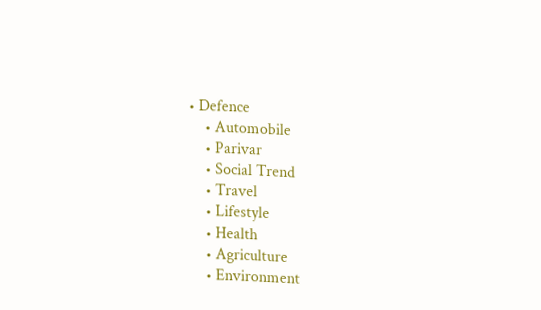• Defence
    • Automobile
    • Parivar
    • Social Trend
    • Travel
    • Lifestyle
    • Health
    • Agriculture
    • Environment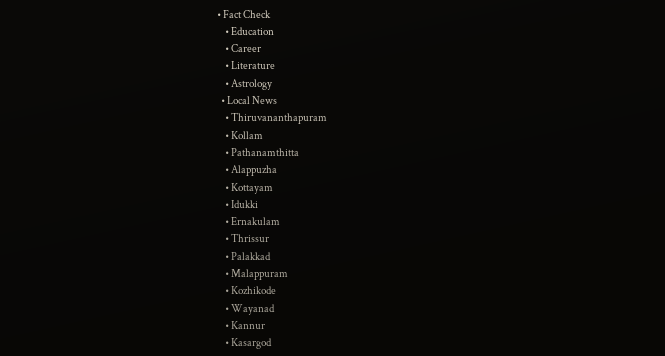• Fact Check
    • Education
    • Career
    • Literature
    • Astrology
  • Local News
    • Thiruvananthapuram
    • Kollam
    • Pathanamthitta
    • Alappuzha
    • Kottayam
    • Idukki
    • Ernakulam
    • Thrissur
    • Palakkad
    • Malappuram
    • Kozhikode
    • Wayanad
    • Kannur
    • Kasargod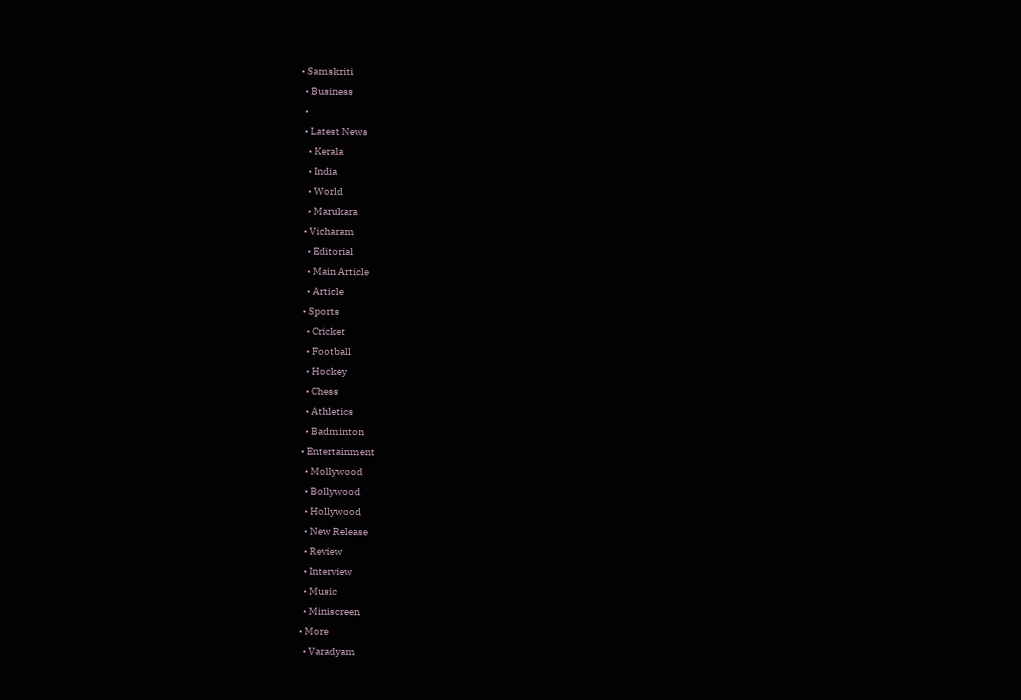• Samskriti
  • Business
  •
  • Latest News
    • Kerala
    • India
    • World
    • Marukara
  • Vicharam
    • Editorial
    • Main Article
    • Article
  • Sports
    • Cricket
    • Football
    • Hockey
    • Chess
    • Athletics
    • Badminton
  • Entertainment
    • Mollywood
    • Bollywood
    • Hollywood
    • New Release
    • Review
    • Interview
    • Music
    • Miniscreen
  • More
    • Varadyam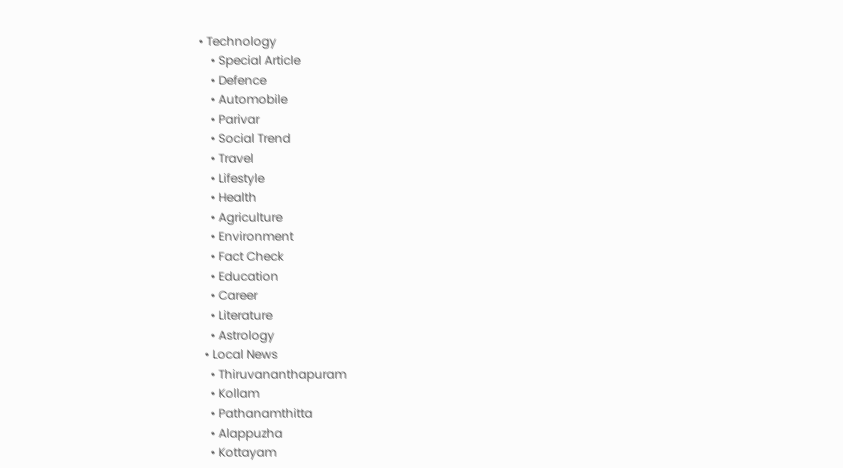• Technology
    • Special Article
    • Defence
    • Automobile
    • Parivar
    • Social Trend
    • Travel
    • Lifestyle
    • Health
    • Agriculture
    • Environment
    • Fact Check
    • Education
    • Career
    • Literature
    • Astrology
  • Local News
    • Thiruvananthapuram
    • Kollam
    • Pathanamthitta
    • Alappuzha
    • Kottayam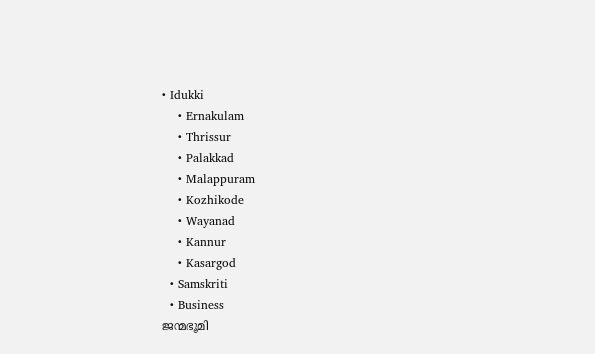• Idukki
    • Ernakulam
    • Thrissur
    • Palakkad
    • Malappuram
    • Kozhikode
    • Wayanad
    • Kannur
    • Kasargod
  • Samskriti
  • Business
ജന്മഭൂമി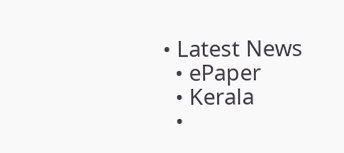• Latest News
  • ePaper
  • Kerala
  •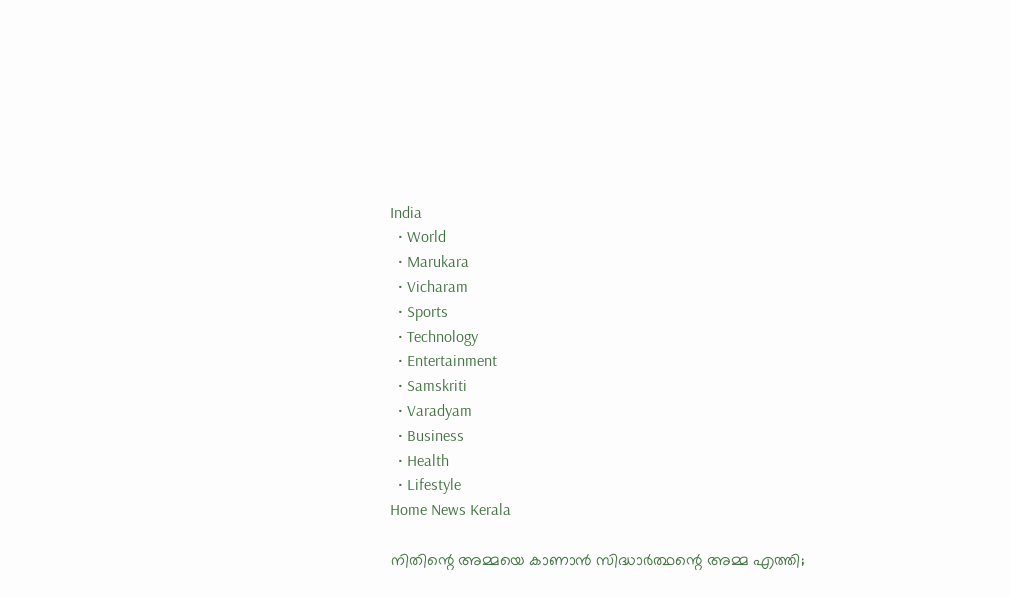India
  • World
  • Marukara
  • Vicharam
  • Sports
  • Technology
  • Entertainment
  • Samskriti
  • Varadyam
  • Business
  • Health
  • Lifestyle
Home News Kerala

നിതിന്റെ അമ്മയെ കാണാന്‍ സിദ്ധാര്‍ത്ഥന്റെ അമ്മ എത്തി;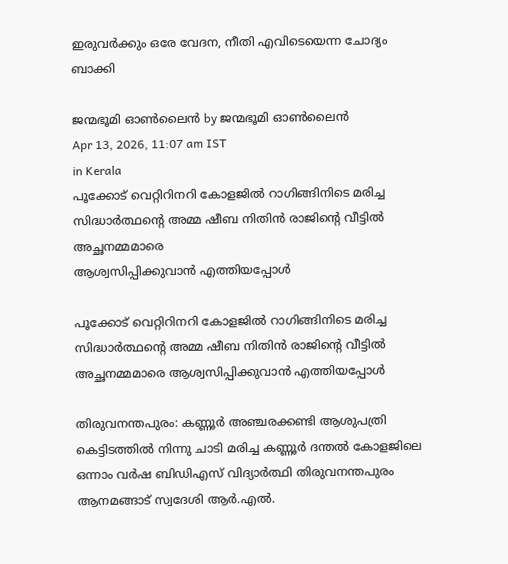ഇരുവര്‍ക്കും ഒരേ വേദന, നീതി എവിടെയെന്ന ചോദ്യം ബാക്കി

ജന്മഭൂമി ഓണ്‍ലൈന്‍ by ജന്മഭൂമി ഓണ്‍ലൈന്‍
Apr 13, 2026, 11:07 am IST
in Kerala
പൂക്കോട് വെറ്റിറിനറി കോളജില്‍ റാഗിങ്ങിനിടെ മരിച്ച സിദ്ധാര്‍ത്ഥന്റെ അമ്മ ഷീബ നിതിന്‍ രാജിന്റെ വീട്ടില്‍ അച്ഛനമ്മമാരെ
ആശ്വസിപ്പിക്കുവാന്‍ എത്തിയപ്പോള്‍

പൂക്കോട് വെറ്റിറിനറി കോളജില്‍ റാഗിങ്ങിനിടെ മരിച്ച സിദ്ധാര്‍ത്ഥന്റെ അമ്മ ഷീബ നിതിന്‍ രാജിന്റെ വീട്ടില്‍ അച്ഛനമ്മമാരെ ആശ്വസിപ്പിക്കുവാന്‍ എത്തിയപ്പോള്‍

തിരുവനന്തപുരം: കണ്ണൂര്‍ അഞ്ചരക്കണ്ടി ആശുപത്രി കെട്ടിടത്തില്‍ നിന്നു ചാടി മരിച്ച കണ്ണൂര്‍ ദന്തല്‍ കോളജിലെ ഒന്നാം വര്‍ഷ ബിഡിഎസ് വിദ്യാര്‍ത്ഥി തിരുവനന്തപുരം ആനമങ്ങാട് സ്വദേശി ആര്‍.എല്‍.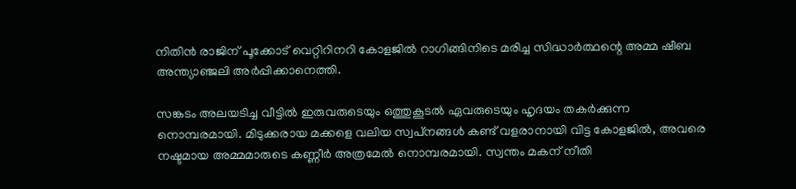നിതിന്‍ രാജിന് പൂക്കോട് വെറ്റിറിനറി കോളജില്‍ റാഗിങ്ങിനിടെ മരിച്ച സിദ്ധാര്‍ത്ഥന്റെ അമ്മ ഷീബ അന്ത്യാഞ്ജലി അര്‍പ്പിക്കാനെത്തി.

സങ്കടം അലയടിച്ച വീട്ടില്‍ ഇരുവരുടെയും ഒത്തുകൂടല്‍ ഏവരുടെയും ഹൃദയം തകര്‍ക്കുന്ന നൊമ്പരമായി. മിടുക്കരായ മക്കളെ വലിയ സ്വപ്‌നങ്ങള്‍ കണ്ട് വളരാനായി വിട്ട കോളജില്‍, അവരെ നഷ്ടമായ അമ്മമാരുടെ കണ്ണീര്‍ അത്രമേല്‍ നൊമ്പരമായി. സ്വന്തം മകന് നീതി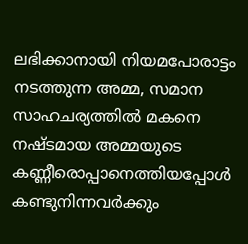ലഭിക്കാനായി നിയമപോരാട്ടം നടത്തുന്ന അമ്മ, സമാന സാഹചര്യത്തില്‍ മകനെ നഷ്ടമായ അമ്മയുടെ കണ്ണീരൊപ്പാനെത്തിയപ്പോള്‍ കണ്ടുനിന്നവര്‍ക്കും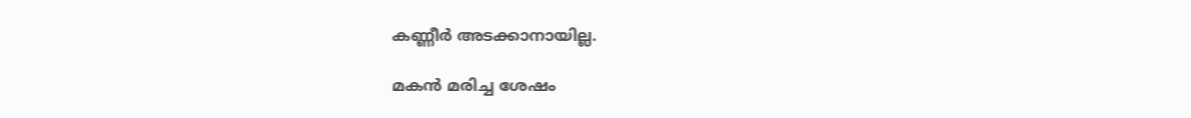കണ്ണീര്‍ അടക്കാനായില്ല.

മകന്‍ മരിച്ച ശേഷം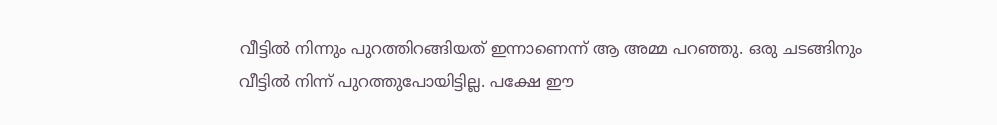വീട്ടില്‍ നിന്നും പുറത്തിറങ്ങിയത് ഇന്നാണെന്ന് ആ അമ്മ പറഞ്ഞു. ഒരു ചടങ്ങിനും വീട്ടില്‍ നിന്ന് പുറത്തുപോയിട്ടില്ല. പക്ഷേ ഈ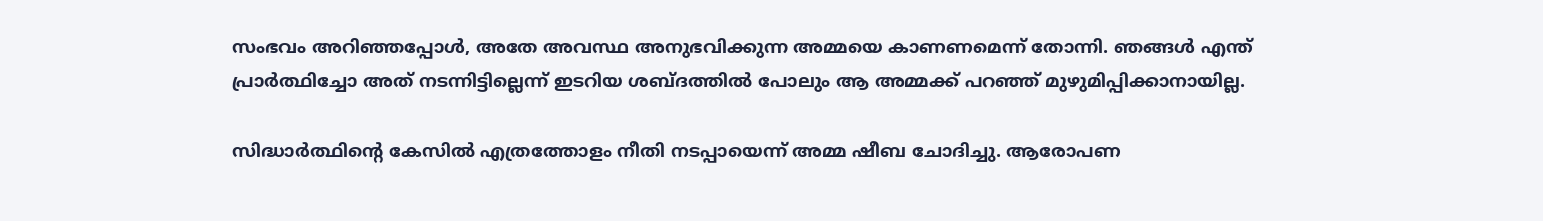സംഭവം അറിഞ്ഞപ്പോള്‍, അതേ അവസ്ഥ അനുഭവിക്കുന്ന അമ്മയെ കാണണമെന്ന് തോന്നി. ഞങ്ങള്‍ എന്ത് പ്രാര്‍ത്ഥിച്ചോ അത് നടന്നിട്ടില്ലെന്ന് ഇടറിയ ശബ്ദത്തില്‍ പോലും ആ അമ്മക്ക് പറഞ്ഞ് മുഴുമിപ്പിക്കാനായില്ല.

സിദ്ധാര്‍ത്ഥിന്റെ കേസില്‍ എത്രത്തോളം നീതി നടപ്പായെന്ന് അമ്മ ഷീബ ചോദിച്ചു. ആരോപണ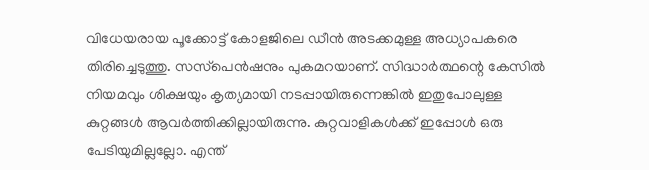വിധേയരായ പൂക്കോട്ട് കോളജിലെ ഡീന്‍ അടക്കമുള്ള അധ്യാപകരെ തിരിച്ചെടുത്തു. സസ്‌പെന്‍ഷനും പുകമറയാണ്. സിദ്ധാര്‍ത്ഥന്റെ കേസില്‍ നിയമവും ശിക്ഷയും കൃത്യമായി നടപ്പായിരുന്നെങ്കില്‍ ഇതുപോലുള്ള കുറ്റങ്ങള്‍ ആവര്‍ത്തിക്കില്ലായിരുന്നു. കുറ്റവാളികള്‍ക്ക് ഇപ്പോള്‍ ഒരു പേടിയുമില്ലല്ലോ. എന്ത്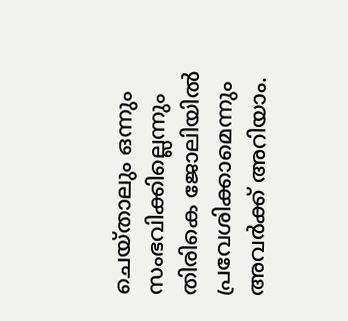ചെയ്താലും ഒന്നും സംഭവിക്കില്ലെന്നും തിരികെ ജോലിയില്‍ പ്രവേശിക്കാമെന്നും അവര്‍ക്ക് അറിയാം.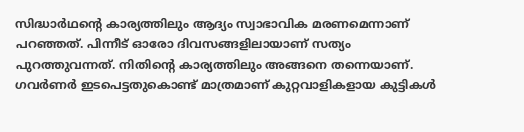സിദ്ധാര്‍ഥന്റെ കാര്യത്തിലും ആദ്യം സ്വാഭാവിക മരണമെന്നാണ് പറഞ്ഞത്. പിന്നീട് ഓരോ ദിവസങ്ങളിലായാണ് സത്യം പുറത്തുവന്നത്. നിതിന്റെ കാര്യത്തിലും അങ്ങനെ തന്നെയാണ്. ഗവര്‍ണര്‍ ഇടപെട്ടതുകൊണ്ട് മാത്രമാണ് കുറ്റവാളികളായ കുട്ടികള്‍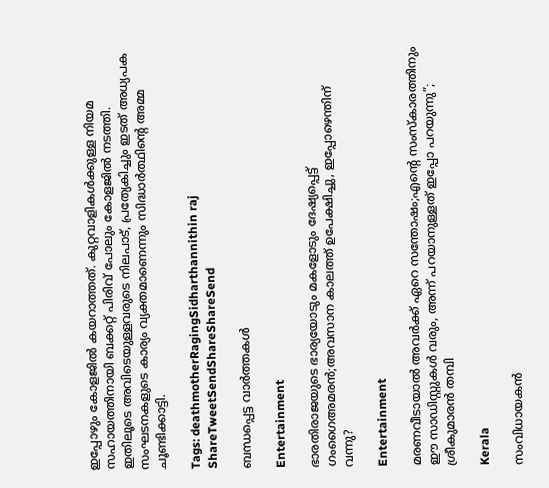ഇപ്പോഴും കോളജില്‍ കയറാത്തത്. കുറ്റവാളികള്‍ക്കുള്ള നിയമ സഹായത്തിനായി ബക്കറ്റ് പിരിവ് പോലും കോളജില്‍ നടത്തി. ഇതിലൂടെ അവിടെയുള്ളവരുടെ നിലപാട്, പ്രത്യേകിച്ചും ഇടത് അധ്യപക സംഘടനകളുടെ കാര്യം വ്യക്തമാണെന്നും സിദ്ധാര്‍ത്ഥിന്റെ അമ്മ ചൂണ്ടിക്കാട്ടി.

Tags: deathmotherRagingSidharthannithin raj
ShareTweetSendShareShareSend

ബന്ധപ്പെട്ട വാര്‍ത്തകള്‍

Entertainment

ഭാരതിരാജയുടെ ഭാര്യയോടും മകളോടും ദേഷ്യപ്പെട്ട് ഗംഗൈഅമരൻ;അവസാന കാലത്ത് ഉപേക്ഷിച്ചു, ഇപ്പോഴെന്തിന് വന്നു?

Entertainment

മരണവീടായാൽ അവർക്ക് ഏറെ സന്തോഷം;എന്റെ സംസ്‍കാരത്തിനും ഈ സാഡിസ്റ്റുകള്‍ വരും, അന്ന് പറ‍യാനുള്ളത് ഇപ്പോ പറയുന്നു”; ശ്രീകുമാരൻ തമ്പി

Kerala

സംവിധായകന്‍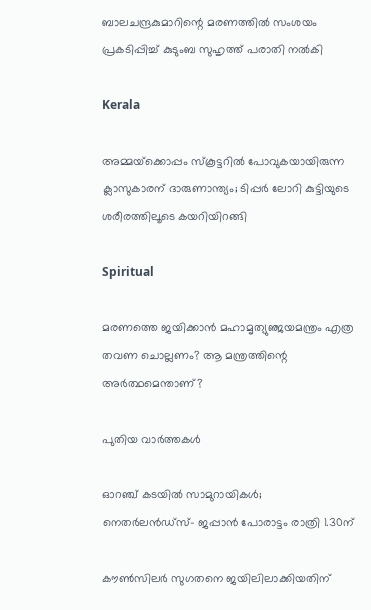ബാലചന്ദ്രകുമാറിന്റെ മരണത്തില്‍ സംശയം പ്രകടിപ്പിച്ച് കുടുംബ സുഹൃത്ത് പരാതി നല്‍കി

Kerala

അമ്മയ്‌ക്കൊപ്പം സ്കൂട്ടറിൽ പോവുകയായിരുന്ന ക്ലാസുകാരന് ദാരുണാന്ത്യം; ടിപ്പർ ലോറി കുട്ടിയുടെ ശരീരത്തിലൂടെ കയറിയിറങ്ങി

Spiritual

മരണത്തെ ജയിക്കാന്‍ മഹാമൃത്യുഞ്ജയമന്ത്രം എത്ര തവണ ചൊല്ലണം? ആ മന്ത്രത്തിന്റെ അര്‍ത്ഥമെന്താണ്?

പുതിയ വാര്‍ത്തകള്‍

ഓറഞ്ച് കടയില്‍ സാമുറായികള്‍; നെതര്‍ലന്‍ഡ്സ്- ജപ്പാന്‍ പോരാട്ടം രാത്രി 1.30ന്

കൗണ്‍സിലര്‍ സുഗതനെ ജയിലിലാക്കിയതിന്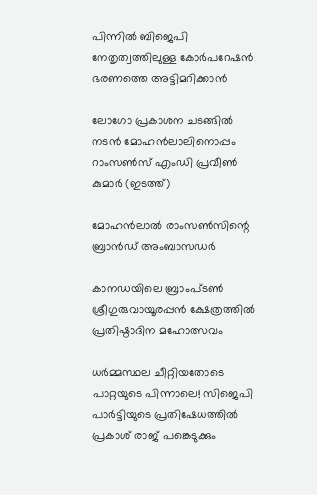പിന്നില്‍ ബിജെപി നേതൃത്വത്തിലുള്ള കോര്‍പറേഷന്‍ ഭരണത്തെ അട്ടിമറിക്കാന്‍

ലോഗോ പ്രകാശന ചടങ്ങില്‍ നടന്‍ മോഹന്‍ലാലിനൊപ്പം റാംസണ്‍സ് എംഡി പ്രവീണ്‍ കുമാര്‍ (ഇടത്ത്)

മോഹന്‍ലാല്‍ രാംസണ്‍സിന്റെ ബ്രാന്‍ഡ് അംബാസഡര്‍

കാനഡയിലെ ബ്രാംപ്ടണ്‍ ശ്രീഗുരുവായൂരപ്പന്‍ ക്ഷേത്രത്തില്‍ പ്രതിഷ്ഠാദിന മഹോത്സവം

ധർമ്മസ്ഥല ചീറ്റിയതോടെ പാറ്റയുടെ പിന്നാലെ! സിജെപി പാർട്ടിയുടെ പ്രതിഷേധത്തിൽ പ്രകാശ് രാജ് പങ്കെടുക്കും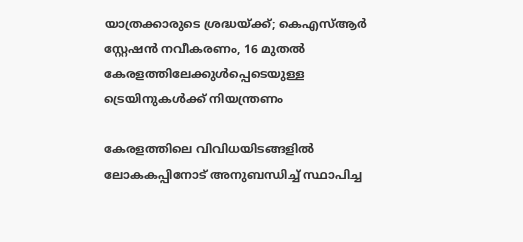യാത്രക്കാരുടെ ശ്രദ്ധയ്‌ക്ക്; കെഎസ്ആർ സ്റ്റേഷൻ നവീകരണം, 16 മുതൽ കേരളത്തിലേക്കുൾപ്പെടെയുള്ള ട്രെയിനുകൾക്ക് നിയന്ത്രണം

കേരളത്തിലെ വിവിധയിടങ്ങളില്‍ ലോകകപ്പിനോട് അനുബന്ധിച്ച് സ്ഥാപിച്ച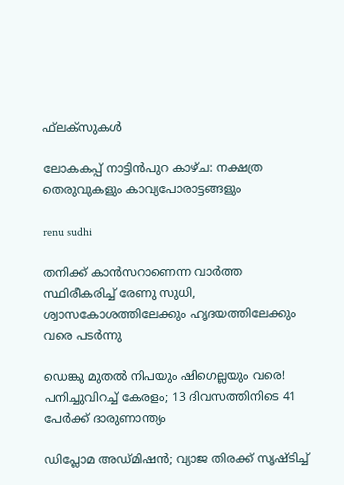ഫ്‌ലക്‌സുകള്‍

ലോകകപ്പ് നാട്ടിന്‍പുറ കാഴ്ച: നക്ഷത്ര തെരുവുകളും കാവ്യപോരാട്ടങ്ങളും

renu sudhi

തനിക്ക് കാൻസറാണെന്ന വാർത്ത സ്ഥിരീകരിച്ച് രേണു സുധി, ശ്വാസകോശത്തിലേക്കും ഹൃദയത്തിലേക്കും വരെ പടർന്നു

ഡെങ്കു മുതൽ നിപയും ഷിഗെല്ലയും വരെ! പനിച്ചുവിറച്ച് കേരളം; 13 ദിവസത്തിനിടെ 41 പേർക്ക് ദാരുണാന്ത്യം

ഡിപ്ലോമ അഡ്മിഷന്‍; വ്യാജ തിരക്ക് സൃഷ്ടിച്ച്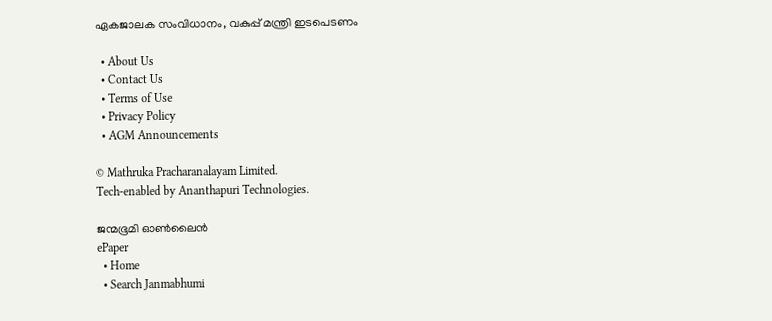ഏകജാലക സംവിധാനം, വകുപ്പ് മന്ത്രി ഇടപെടണം

  • About Us
  • Contact Us
  • Terms of Use
  • Privacy Policy
  • AGM Announcements

© Mathruka Pracharanalayam Limited.
Tech-enabled by Ananthapuri Technologies.

ജന്മഭൂമി ഓണ്‍ലൈന്‍
ePaper
  • Home
  • Search Janmabhumi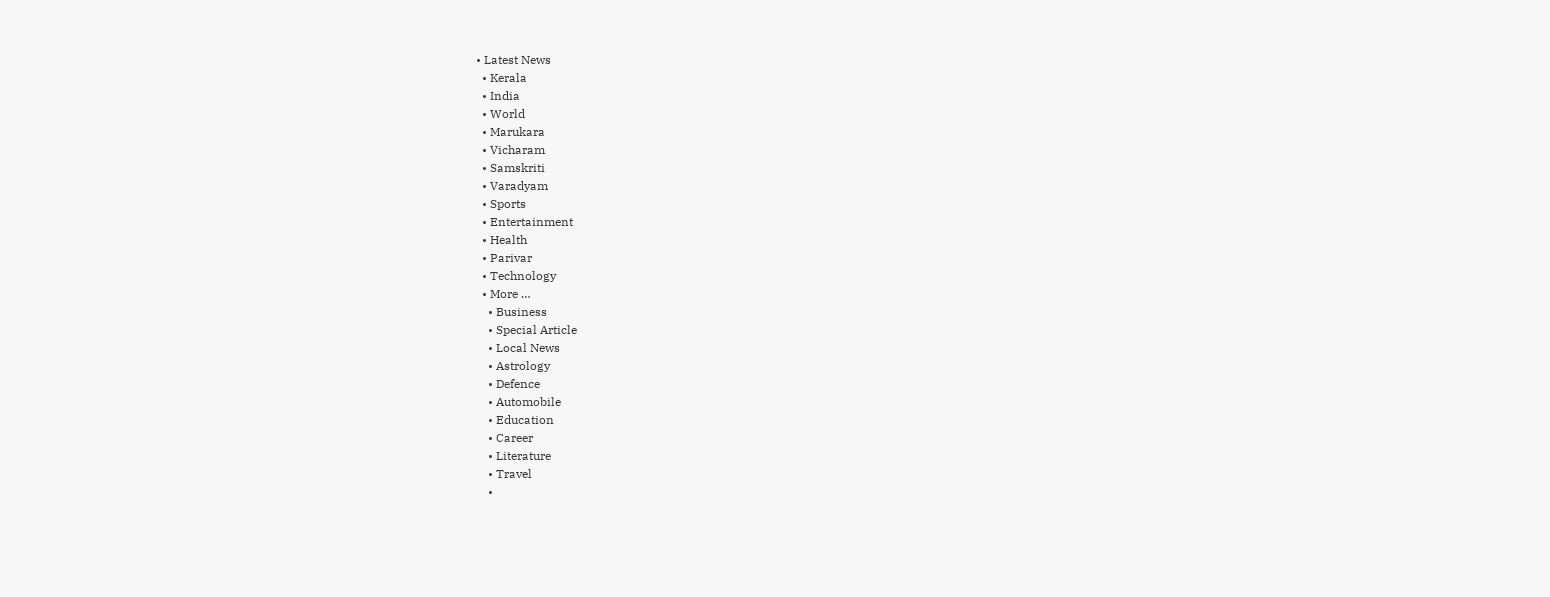• Latest News
  • Kerala
  • India
  • World
  • Marukara
  • Vicharam
  • Samskriti
  • Varadyam
  • Sports
  • Entertainment
  • Health
  • Parivar
  • Technology
  • More …
    • Business
    • Special Article
    • Local News
    • Astrology
    • Defence
    • Automobile
    • Education
    • Career
    • Literature
    • Travel
    •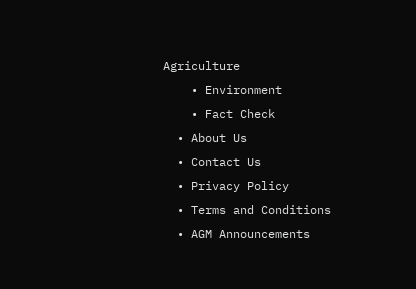Agriculture
    • Environment
    • Fact Check
  • About Us
  • Contact Us
  • Privacy Policy
  • Terms and Conditions
  • AGM Announcements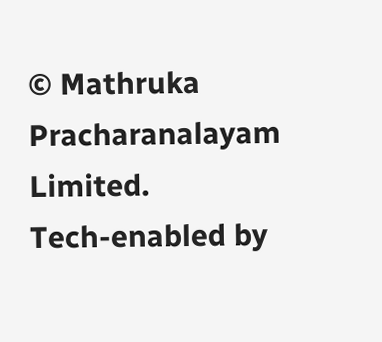© Mathruka Pracharanalayam Limited.
Tech-enabled by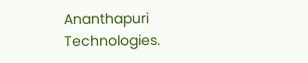Ananthapuri Technologies.